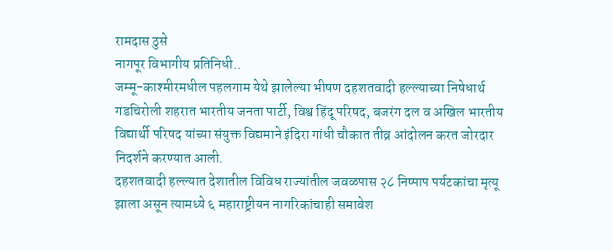रामदास ठुसे
नागपूर विभागीय प्रतिनिधी..
जम्मू-काश्मीरमधील पहलगाम येथे झालेल्या भीषण दहशतवादी हल्ल्याच्या निषेधार्थ गडचिरोली शहरात भारतीय जनता पार्टी, विश्व हिंदू परिषद, बजरंग दल व अखिल भारतीय विद्यार्थी परिषद यांच्या संयुक्त विद्यमाने इंदिरा गांधी चौकात तीव्र आंदोलन करत जोरदार निदर्शने करण्यात आली.
दहशतवादी हल्ल्यात देशातील विविध राज्यांतील जवळपास २८ निष्पाप पर्यटकांचा मृत्यू झाला असून त्यामध्ये ६ महाराष्ट्रीयन नागरिकांचाही समावेश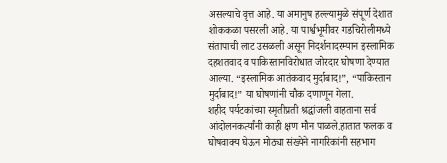असल्याचे वृत्त आहे. या अमानुष हल्ल्यामुळे संपूर्ण देशात शोककळा पसरली आहे. या पार्श्वभूमीवर गडचिरोलीमध्ये संतापाची लाट उसळली असून निदर्शनादरम्यान इस्लामिक दहशतवाद व पाकिस्तानविरोधात जोरदार घोषणा देण्यात आल्या. “इस्लामिक आतंकवाद मुर्दाबाद!”, “पाकिस्तान मुर्दाबाद!” या घोषणांनी चौक दणाणून गेला.
शहीद पर्यटकांच्या स्मृतीप्रती श्रद्धांजली वाहताना सर्व आंदोलनकर्त्यांनी काही क्षण मौन पाळले.हातात फलक व घोषवाक्य घेऊन मोठ्या संख्येने नागरिकांनी सहभाग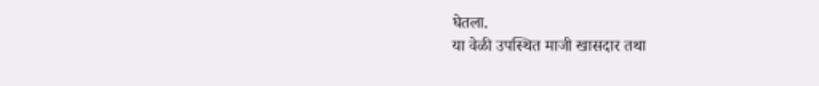घेतला.
या वेळी उपस्थित माजी खासदार तथा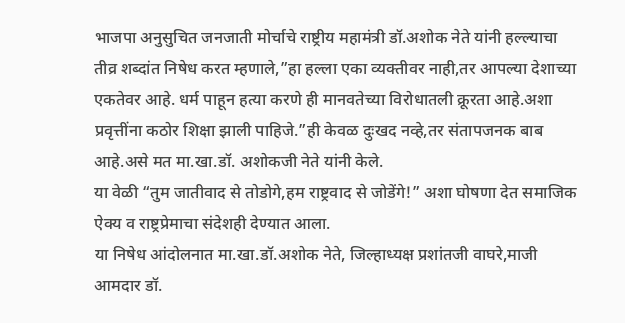भाजपा अनुसुचित जनजाती मोर्चाचे राष्ट्रीय महामंत्री डॉ.अशोक नेते यांनी हल्ल्याचा तीव्र शब्दांत निषेध करत म्हणाले,”हा हल्ला एका व्यक्तीवर नाही,तर आपल्या देशाच्या एकतेवर आहे. धर्म पाहून हत्या करणे ही मानवतेच्या विरोधातली क्रूरता आहे.अशा प्रवृत्तींना कठोर शिक्षा झाली पाहिजे.”ही केवळ दुःखद नव्हे,तर संतापजनक बाब आहे.असे मत मा.खा.डॉ. अशोकजी नेते यांनी केले.
या वेळी “तुम जातीवाद से तोडोगे,हम राष्ट्रवाद से जोडेंगे!” अशा घोषणा देत समाजिक ऐक्य व राष्ट्रप्रेमाचा संदेशही देण्यात आला.
या निषेध आंदोलनात मा.खा.डॉ.अशोक नेते, जिल्हाध्यक्ष प्रशांतजी वाघरे,माजी आमदार डॉ.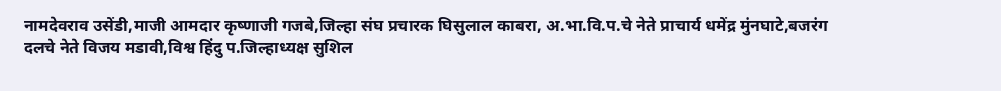नामदेवराव उसेंडी,माजी आमदार कृष्णाजी गजबे,जिल्हा संघ प्रचारक घिसुलाल काबरा, अ.भा.वि.प.चे नेते प्राचार्य धमेंद्र मुंनघाटे,बजरंग दलचे नेते विजय मडावी,विश्व हिंदु प.जिल्हाध्यक्ष सुशिल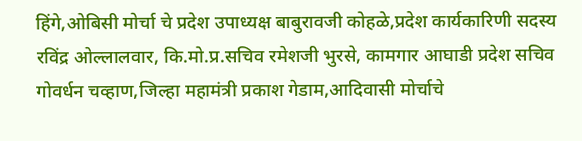हिंगे,ओबिसी मोर्चा चे प्रदेश उपाध्यक्ष बाबुरावजी कोहळे,प्रदेश कार्यकारिणी सदस्य रविंद्र ओल्लालवार, कि.मो.प्र.सचिव रमेशजी भुरसे, कामगार आघाडी प्रदेश सचिव गोवर्धन चव्हाण,जिल्हा महामंत्री प्रकाश गेडाम,आदिवासी मोर्चाचे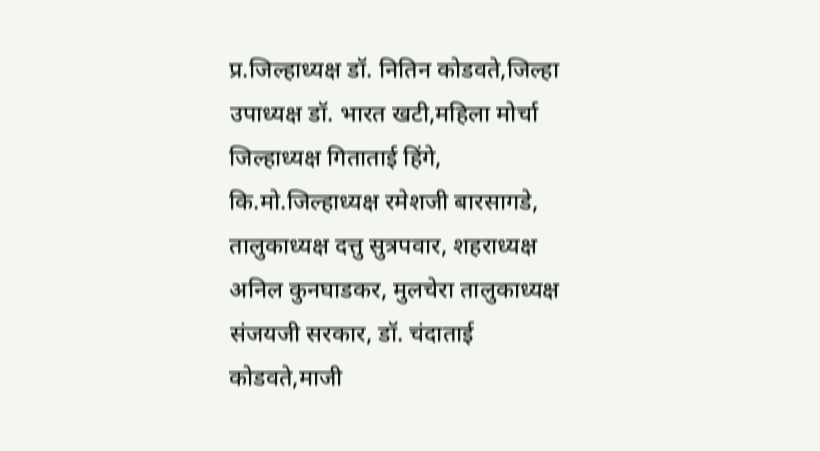प्र.जिल्हाध्यक्ष डॉ. नितिन कोडवते,जिल्हा उपाध्यक्ष डॉ. भारत खटी,महिला मोर्चा जिल्हाध्यक्ष गिताताई हिंगे, कि.मो.जिल्हाध्यक्ष रमेशजी बारसागडे, तालुकाध्यक्ष दत्तु सुत्रपवार, शहराध्यक्ष अनिल कुनघाडकर, मुलचेरा तालुकाध्यक्ष संजयजी सरकार, डॉ. चंदाताई कोडवते,माजी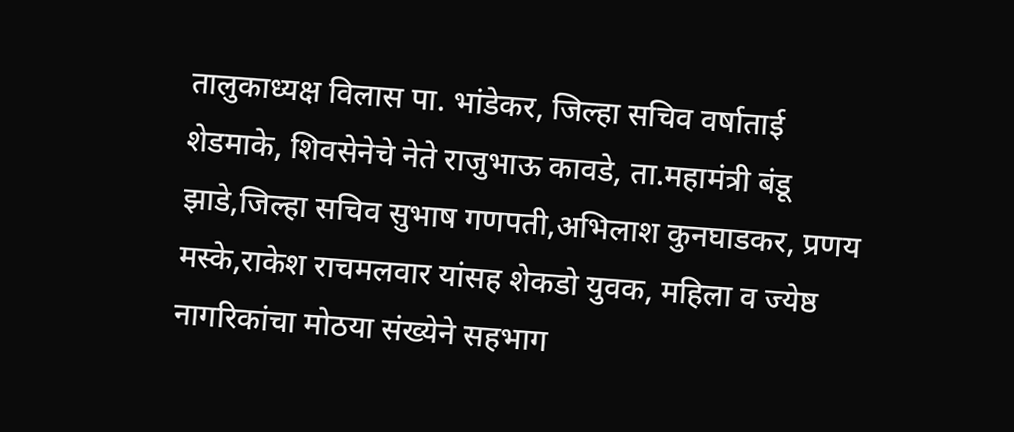तालुकाध्यक्ष विलास पा. भांडेकर, जिल्हा सचिव वर्षाताई शेडमाके, शिवसेनेचे नेते राजुभाऊ कावडे, ता.महामंत्री बंडू झाडे,जिल्हा सचिव सुभाष गणपती,अभिलाश कुनघाडकर, प्रणय मस्के,राकेश राचमलवार यांसह शेकडो युवक, महिला व ज्येष्ठ नागरिकांचा मोठया संख्येने सहभाग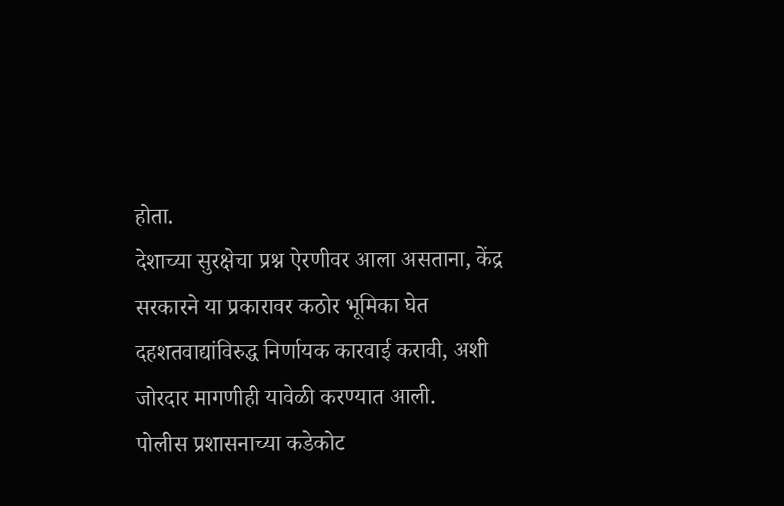होता.
देशाच्या सुरक्षेचा प्रश्न ऐरणीवर आला असताना, केंद्र सरकारने या प्रकारावर कठोर भूमिका घेत दहशतवाद्यांविरुद्ध निर्णायक कारवाई करावी, अशी जोरदार मागणीही यावेळी करण्यात आली.
पोलीस प्रशासनाच्या कडेकोट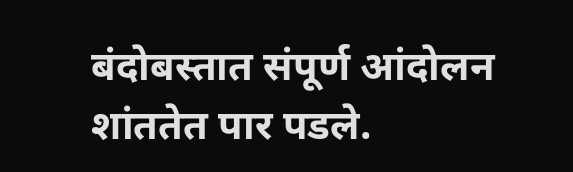बंदोबस्तात संपूर्ण आंदोलन शांततेत पार पडले.